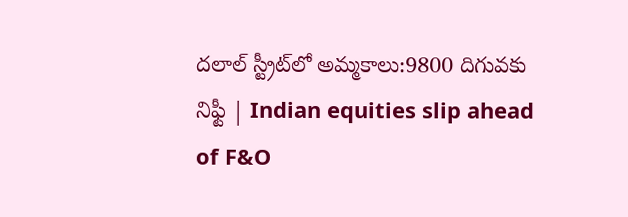దలాల్‌ స్ట్రీట్‌లో అమ్మకాలు:9800 దిగువకు నిఫ్టీ | Indian equities slip ahead of F&O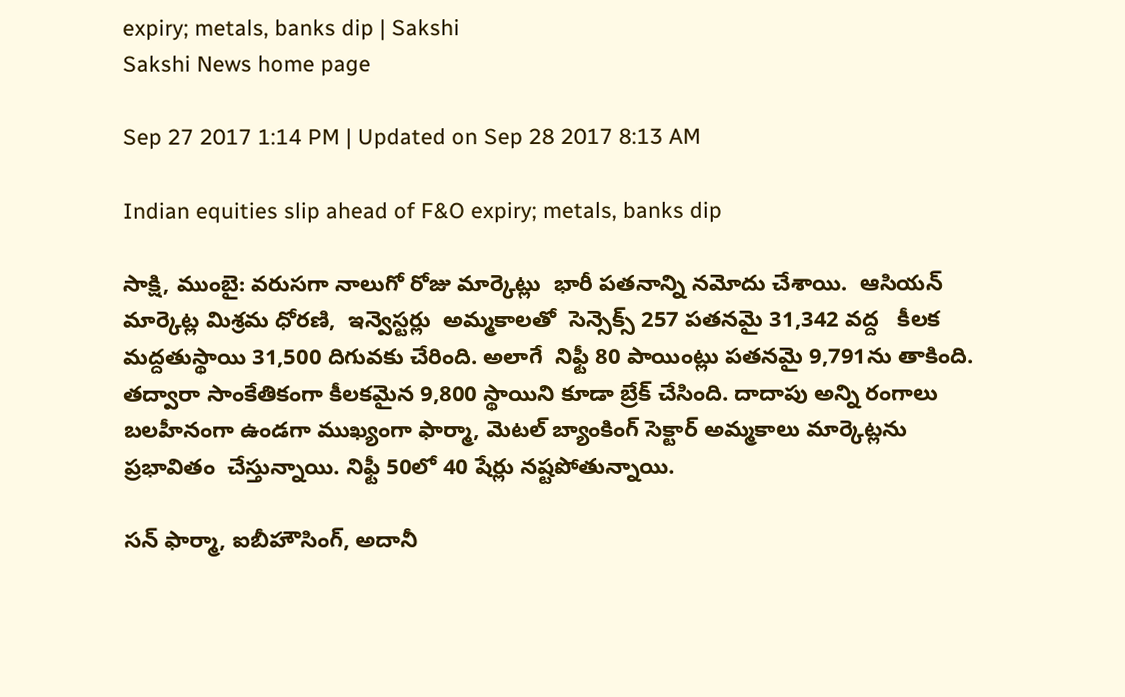expiry; metals, banks dip | Sakshi
Sakshi News home page

Sep 27 2017 1:14 PM | Updated on Sep 28 2017 8:13 AM

Indian equities slip ahead of F&O expiry; metals, banks dip

సాక్షి, ముంబై: వరుసగా నాలుగో రోజు మార్కెట్లు  భారీ పతనాన్ని నమోదు చేశాయి.  ఆసియన్‌ మార్కెట్ల మిశ్రమ ధోరణి,  ఇన్వెస్టర్లు  అమ్మకాలతో  సెన్సెక్స్‌ 257 పతనమై 31,342 వద్ద   కీలక మద్దతుస్థాయి 31,500 దిగువకు చేరింది. అలాగే  నిఫ్టీ 80 పాయింట్లు పతనమై 9,791ను తాకింది.  తద్వారా సాంకేతికంగా కీలకమైన 9,800 స్థాయిని కూడా బ్రేక్‌ చేసింది. దాదాపు అన్ని రంగాలు బలహీనంగా ఉండగా ముఖ్యంగా ఫార్మా, మెటల్‌ బ్యాంకింగ్‌ సెక్టార్‌ అమ్మకాలు మార్కెట్లను ప్రభావితం  చేస్తున్నాయి. నిఫ్టీ 50లో 40 షేర్లు నష్టపోతున్నాయి.

సన్‌ ఫార్మా, ఐబీహౌసింగ్‌, అదానీ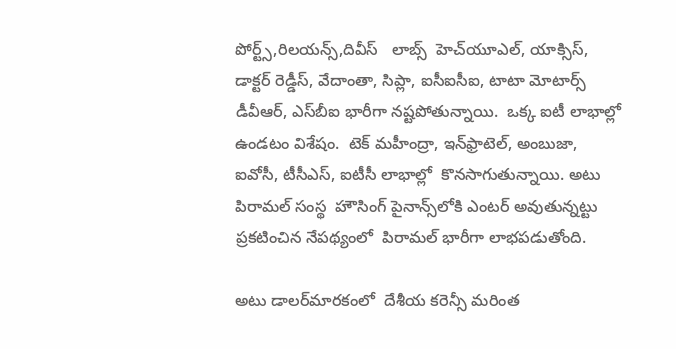పోర్ట్స్,రిలయన్స్‌,దివీస్‌   లాబ్స్‌  హెచ్‌యూఎల్‌, యాక్సిస్‌, డాక్టర్‌ రెడ్డీస్‌, వేదాంతా, సిప్లా, ఐసీఐసీఐ, టాటా మోటార్స్‌ డీవీఆర్‌, ఎస్‌బీఐ భారీగా నష్టపోతున్నాయి.  ఒక్క ఐటీ లాభాల్లో ఉండటం విశేషం.  టెక్‌ మహీంద్రా, ఇన్‌ఫ్రాటెల్‌, అంబుజా, ఐవోసీ, టీసీఎస్, ఐటీసీ లాభాల్లో  కొనసాగుతున్నాయి. అటు పిరామల్‌ సంస్థ  హౌసింగ్‌ పైనాన్స్‌లోకి ఎంటర్‌ అవుతున్నట్టు ప్రకటించిన నేపథ్యంలో  పిరామల్‌ భారీగా లాభపడుతోంది.

అటు డాలర్‌మారకంలో  దేశీయ కరెన్సీ మరింత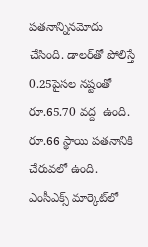పతనాన్నినమోదు చేసింది. డాలర్‌తో పోలిస్తే 0.25పైసల నష్టంతో రూ.65.70 వద్ద  ఉంది.  రూ.66 స్థాయి పతనానికి చేరువలో ఉంది. ఎంసీఎక్స్‌ మార్కెట్‌లో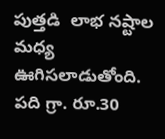పుత్తడి  లాభ నష్టాల మధ్య ఊగిసలాడుతోంది.  పది గ్రా. రూ.30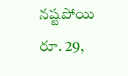నష్టపోయి రూ. 29,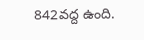842వద్ద ఉంది.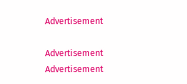Advertisement

Advertisement
Advertisement